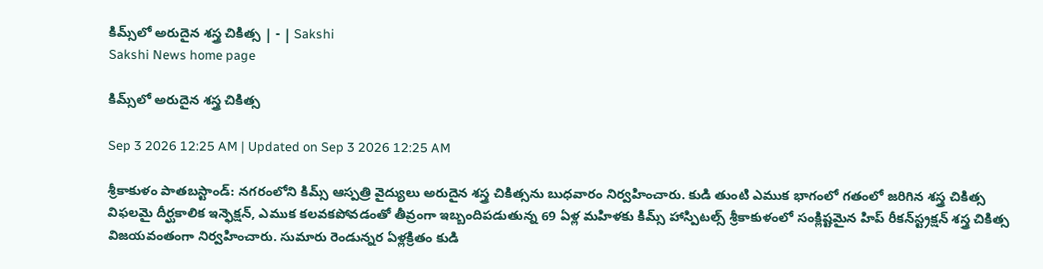కిమ్స్‌లో అరుదైన శస్త్ర చికిత్స | - | Sakshi
Sakshi News home page

కిమ్స్‌లో అరుదైన శస్త్ర చికిత్స

Sep 3 2026 12:25 AM | Updated on Sep 3 2026 12:25 AM

శ్రీకాకుళం పాతబస్టాండ్‌: నగరంలోని కిమ్స్‌ ఆస్పత్రి వైద్యులు అరుదైన శస్త్ర చికిత్సను బుధవారం నిర్వహించారు. కుడి తుంటి ఎముక భాగంలో గతంలో జరిగిన శస్త్ర చికిత్స విఫలమై దీర్ఘకాలిక ఇన్ఫెక్షన్‌, ఎముక కలవకపోవడంతో తీవ్రంగా ఇబ్బందిపడుతున్న 69 ఏళ్ల మహిళకు కిమ్స్‌ హాస్పిటల్స్‌ శ్రీకాకుళంలో సంక్లిష్టమైన హిప్‌ రీకన్‌స్ట్రక్షన్‌ శస్త్ర చికిత్స విజయవంతంగా నిర్వహించారు. సుమారు రెండున్నర ఏళ్లక్రితం కుడి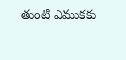తుంటి ఎముకకు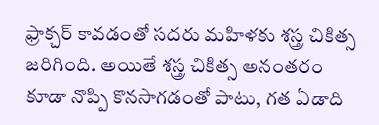ఫ్రాక్చర్‌ కావడంతో సదరు మహిళకు శస్త్ర చికిత్స జరిగింది. అయితే శస్త్ర చికిత్స అనంతరం కూడా నొప్పి కొనసాగడంతో పాటు, గత ఏడాది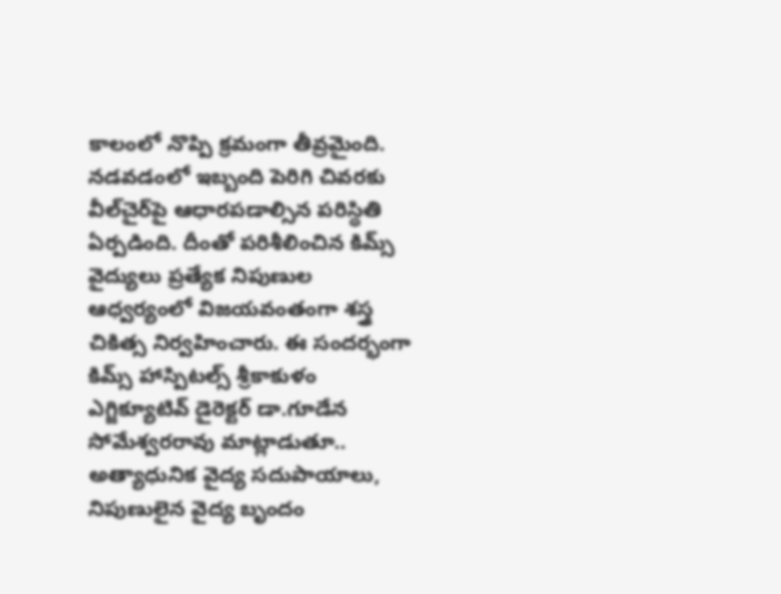కాలంలో నొప్పి క్రమంగా తీవ్రమైంది. నడవడంలో ఇబ్బంది పెరిగి చివరకు వీల్‌చైర్‌పై ఆధారపడాల్సిన పరిస్థితి ఏర్పడింది. దీంతో పరిశీలించిన కిమ్స్‌ వైద్యులు ప్రత్యేక నిపుణుల ఆధ్వర్యంలో విజయవంతంగా శస్త్ర చికిత్స నిర్వహించారు. ఈ సందర్భంగా కిమ్స్‌ హాస్పిటల్స్‌ శ్రీకాకుళం ఎగ్జిక్యూటివ్‌ డైరెక్టర్‌ డా.గూడేన సోమేశ్వరరావు మాట్లాడుతూ.. అత్యాధునిక వైద్య సదుపాయాలు, నిపుణులైన వైద్య బృందం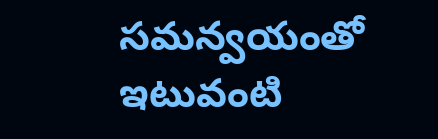సమన్వయంతో ఇటువంటి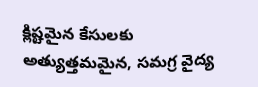క్లిష్టమైన కేసులకు అత్యుత్తమమైన, సమగ్ర వైద్య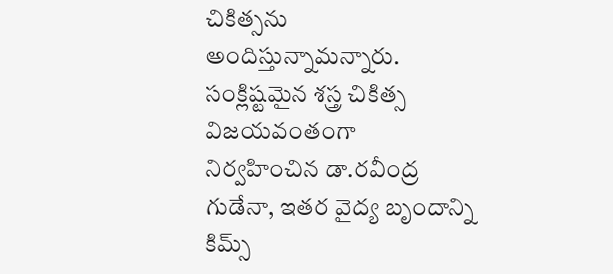చికిత్సను అందిస్తున్నామన్నారు. సంక్లిష్టమైన శస్త్ర చికిత్స విజయవంతంగా నిర్వహించిన డా.రవీంద్ర గుడేనా, ఇతర వైద్య బృందాన్ని కిమ్స్‌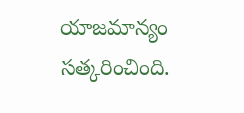యాజమాన్యం సత్కరించింది.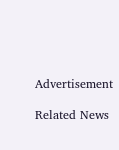Advertisement

Related News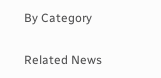By Category

Related News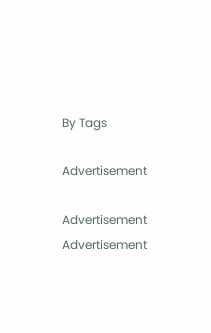By Tags

Advertisement

Advertisement
Advertisement